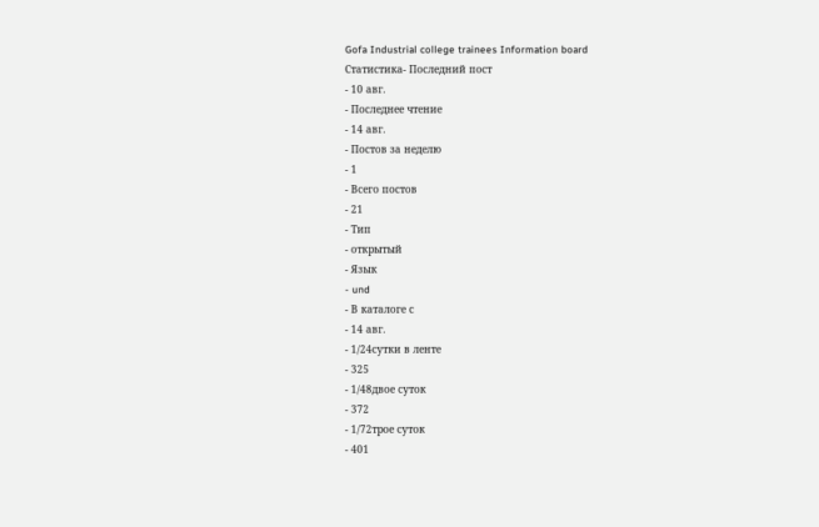Gofa Industrial college trainees Information board
Статистика- Последний пост
- 10 авг.
- Последнее чтение
- 14 авг.
- Постов за неделю
- 1
- Всего постов
- 21
- Тип
- открытый
- Язык
- und
- В каталоге с
- 14 авг.
- 1/24сутки в ленте
- 325
- 1/48двое суток
- 372
- 1/72трое суток
- 401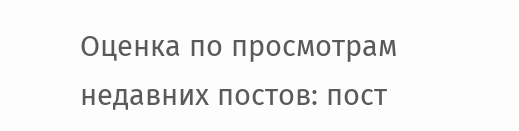Оценка по просмотрам недавних постов: пост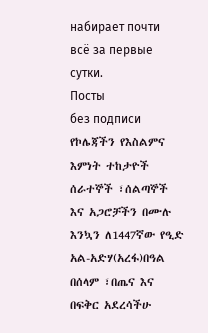набирает почти всё за первые сутки.
Посты
без подписи
የኮሌጃችን የእስልምና እምነት ተከታዮች ሰራተኞች ፣ሰልጣኞች እና አጋሮቻችን በሙሉ እንኳን ለ1447ኛው የዒድ አል-አድሃ(አረፋ)በዓል በሰላም ፣በጤና እና በፍቅር አደረሳችሁ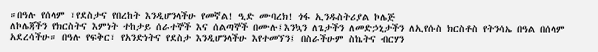።በዓሉ የሰላም ፣የደስታና የበረከት እንዲሆንላችሁ የመኛል! ዒድ ሙባረክ! ጎፋ ኢንዱስትሪያል ኮሌጅ
ለኮሌጃችን የክርስትና እምነት ተከታይ ሰራተኞች እና ሰልጣኞች በሙሉ፤እንኳን ለጌታችን ለመድኃኒታችን ለኢየሱስ ክርስቶስ የትንሳኤ በዓል በሰላም አደረሳችሁ። በዓሉ የፍቅር፣ የአንድነትና የደስታ እንዲሆንላችሁ እየተመኘን፤ በስራችሁም ስኬትና ብርሃን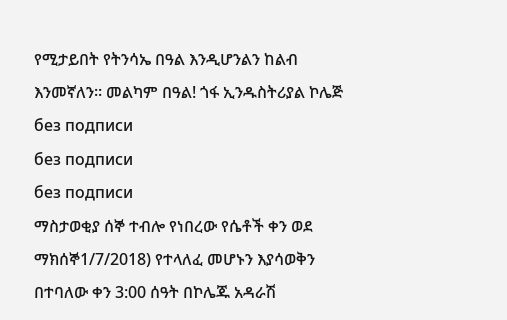የሚታይበት የትንሳኤ በዓል እንዲሆንልን ከልብ እንመኛለን። መልካም በዓል! ጎፋ ኢንዱስትሪያል ኮሌጅ
без подписи
без подписи
без подписи
ማስታወቂያ ሰኞ ተብሎ የነበረው የሴቶች ቀን ወደ ማክሰኞ1/7/2018) የተላለፈ መሆኑን እያሳወቅን በተባለው ቀን 3:00 ሰዓት በኮሌጁ አዳራሽ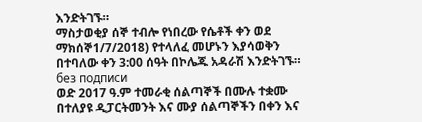እንድትገኙ።
ማስታወቂያ ሰኞ ተብሎ የነበረው የሴቶች ቀን ወደ ማክሰኞ1/7/2018) የተላለፈ መሆኑን እያሳወቅን በተባለው ቀን 3:00 ሰዓት በኮሌጁ አዳራሽ እንድትገኙ።
без подписи
ወድ 2017 ዓ.ም ተመራቂ ሰልጣኞች በሙሉ ተቋሙ በተለያዩ ዲፓርትመንት እና ሙያ ሰልጣኞችን በቀን እና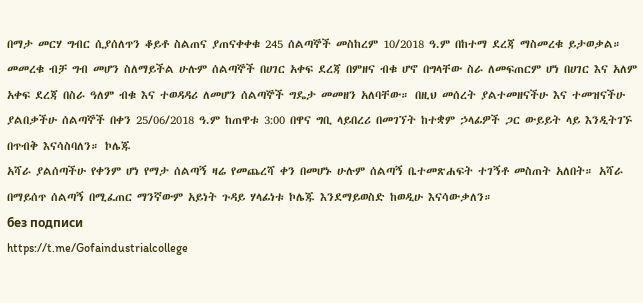በማታ መርሃ ግብር ሲያሰለጥን ቆይቶ ስልጠና ያጠናቀቀቁ 245 ሰልጣኞች መስከረም 10/2018 ዓ.ም በከተማ ደረጃ ማስመረቁ ይታወቃል። መመረቁ ብቻ ግብ መሆን ስለማይችል ሁሉም ሰልጣኞች በሀገር አቀፍ ደረጃ በምዘና ብቁ ሆኖ በግላቸው ስራ ለመፍጠርም ሆነ በሀገር እና አለም አቀፍ ደረጃ በስራ ዓለም ብቁ እና ተወዳዳሪ ለመሆን ሰልጣኞች ግዴታ መመዘን አለባቸው። በዚህ መሰረት ያልተመዘናችሁ እና ተመዝናችሁ ያልበቃችሁ ሰልጣኞች በቀን 25/06/2018 ዓ.ም ከጠዋቱ 3:00 በዋና ግቢ ላይበረሪ በመገኘት ከተቋም ኃላፊዎች ጋር ውይይት ላይ እንዲትገኙ በጥብቅ እናሳስባለን። ኮሌጁ
አሻራ ያልሰጣችሁ የቀንም ሆነ የማታ ሰልጣኝ ዛሬ የመጨረሻ ቀን በመሆኑ ሁሉም ሰልጣኝ ቤተመጽሐፍት ተገኝቶ መስጠት አለበት። አሻራ በማይሰጥ ሰልጣኝ በሚፈጠር ማንኛውም አይነት ጉዳይ ሃላፊነቱ ኮሌጁ እንደማይወስድ ከወዲሁ እናሳውቃለን።
без подписи
https://t.me/Gofaindustrialcollege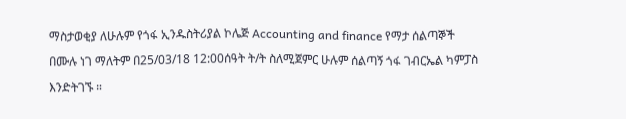ማስታወቂያ ለሁሉም የጎፋ ኢንዱስትሪያል ኮሌጅ Accounting and finance የማታ ሰልጣኞች በሙሉ ነገ ማለትም በ25/03/18 12:00ሰዓት ት/ት ስለሚጀምር ሁሉም ሰልጣኝ ጎፋ ገብርኤል ካምፓስ እንድትገኙ ።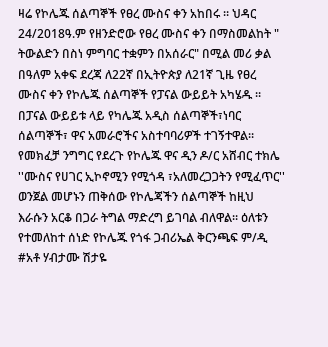ዛሬ የኮሌጁ ሰልጣኞች የፀረ ሙስና ቀን አከበሩ ። ህዳር 24/2018ዓ.ም የዘንድሮው የፀረ ሙስና ቀን በማስመልከት " ትውልድን በስነ ምግባር ተቋምን በአሰራር" በሚል መሪ ቃል በዓለም አቀፍ ደረጃ ለ22ኛ በኢትዮጵያ ለ21ኛ ጊዜ የፀረ ሙስና ቀን የኮሌጁ ሰልጣኞች የፓናል ውይይት አካሄዱ ። በፓናል ውይይቱ ላይ የካሌጁ አዲስ ሰልጣኞች፣ነባር ሰልጣኞች፣ ዋና አመራሮችና አስተባባሪዎች ተገኝተዋል። የመክፈቻ ንግግር የደረጉ የኮሌጁ ዋና ዲን ዶ/ር አሸብር ተክሌ ''ሙስና የሀገር ኢኮኖሚን የሚጎዳ ፣አለመረጋጋትን የሚፈጥር'' ወንጀል መሆኑን ጠቅሰው የኮሌጃችን ሰልጣኞች ከዚህ እራሱን አርቆ በጋራ ትግል ማድረግ ይገባል ብለዋል። ዕለቱን የተመለከተ ሰነድ የኮሌጁ የጎፋ ጋብሪኤል ቅርንጫፍ ም/ዲ #አቶ ሃብታሙ ሽታዬ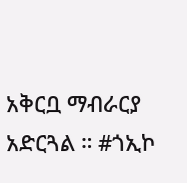አቅርቧ ማብራርያ አድርጓል ። #ጎኢኮ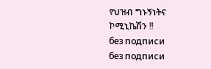የህዝብ ግኑኝነትና ኮሚኒኬሽን !!
без подписи
без подписи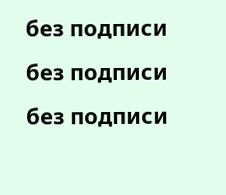без подписи
без подписи
без подписи